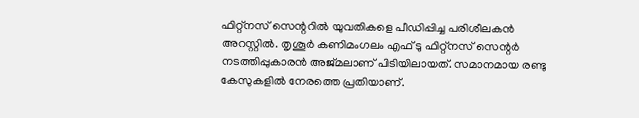ഫിറ്റ്നസ് സെന്ററിൽ യുവതികളെ പീഡിപ്പിച്ച പരിശീലകൻ അറസ്റ്റിൽ. തൃശൂർ കണിമംഗലം എഫ് ടു ഫിറ്റ്നസ് സെന്റർ നടത്തിപ്പുകാരൻ അജ്മലാണ് പിടിയിലായത്. സമാനമായ രണ്ടു കേസുകളിൽ നേരത്തെ പ്രതിയാണ്.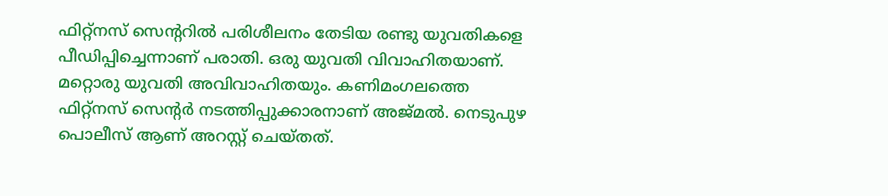ഫിറ്റ്നസ് സെന്ററിൽ പരിശീലനം തേടിയ രണ്ടു യുവതികളെ പീഡിപ്പിച്ചെന്നാണ് പരാതി. ഒരു യുവതി വിവാഹിതയാണ്. മറ്റൊരു യുവതി അവിവാഹിതയും. കണിമംഗലത്തെ ഫിറ്റ്നസ് സെന്റർ നടത്തിപ്പുക്കാരനാണ് അജ്മൽ. നെടുപുഴ പൊലീസ് ആണ് അറസ്റ്റ് ചെയ്തത്.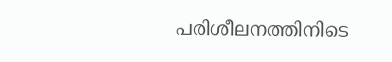പരിശീലനത്തിനിടെ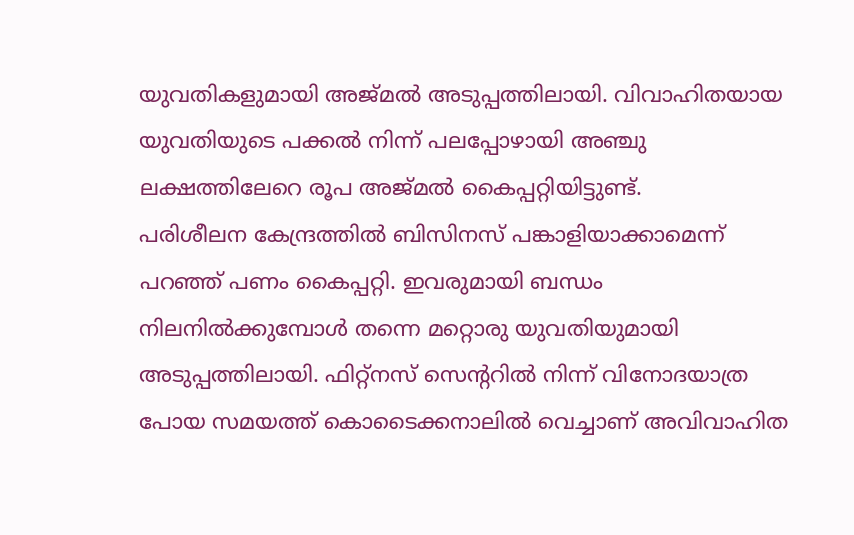യുവതികളുമായി അജ്മൽ അടുപ്പത്തിലായി. വിവാഹിതയായ യുവതിയുടെ പക്കൽ നിന്ന് പലപ്പോഴായി അഞ്ചു ലക്ഷത്തിലേറെ രൂപ അജ്മൽ കൈപ്പറ്റിയിട്ടുണ്ട്.
പരിശീലന കേന്ദ്രത്തിൽ ബിസിനസ് പങ്കാളിയാക്കാമെന്ന് പറഞ്ഞ് പണം കൈപ്പറ്റി. ഇവരുമായി ബന്ധം നിലനിൽക്കുമ്പോൾ തന്നെ മറ്റൊരു യുവതിയുമായി അടുപ്പത്തിലായി. ഫിറ്റ്നസ് സെന്ററിൽ നിന്ന് വിനോദയാത്ര പോയ സമയത്ത് കൊടൈക്കനാലിൽ വെച്ചാണ് അവിവാഹിത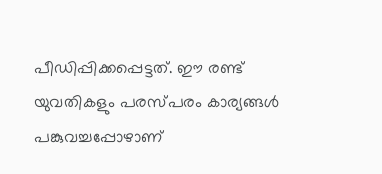പീഡിപ്പിക്കപ്പെട്ടത്. ഈ രണ്ട് യുവതികളും പരസ്പരം കാര്യങ്ങൾ പങ്കുവച്ചപ്പോഴാണ്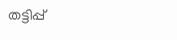തട്ടിപ്പ്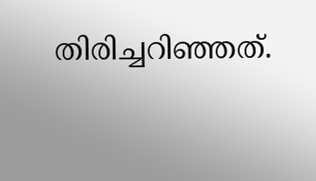തിരിച്ചറിഞ്ഞത്.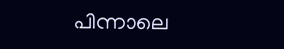പിന്നാലെ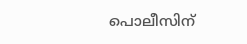പൊലീസിന്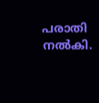പരാതി നൽകി.